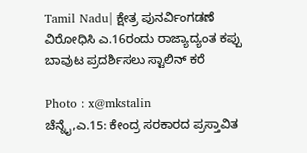Tamil Nadu| ಕ್ಷೇತ್ರ ಪುನರ್ವಿಂಗಡಣೆ ವಿರೋಧಿಸಿ ಎ.16ರಂದು ರಾಜ್ಯಾದ್ಯಂತ ಕಪ್ಪು ಬಾವುಟ ಪ್ರದರ್ಶಿಸಲು ಸ್ಟಾಲಿನ್ ಕರೆ

Photo : x@mkstalin
ಚೆನ್ನೈ,ಎ.15: ಕೇಂದ್ರ ಸರಕಾರದ ಪ್ರಸ್ತಾವಿತ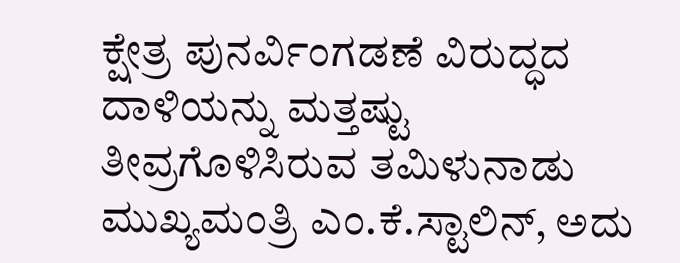ಕ್ಷೇತ್ರ ಪುನರ್ವಿಂಗಡಣೆ ವಿರುದ್ಧದ ದಾಳಿಯನ್ನು ಮತ್ತಷ್ಟು ತೀವ್ರಗೊಳಿಸಿರುವ ತಮಿಳುನಾಡು ಮುಖ್ಯಮಂತ್ರಿ ಎಂ.ಕೆ.ಸ್ಟಾಲಿನ್, ಅದು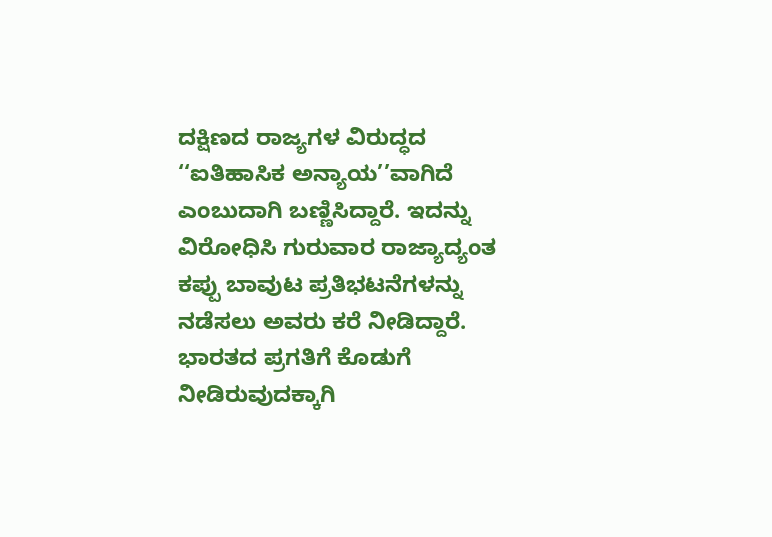ದಕ್ಷಿಣದ ರಾಜ್ಯಗಳ ವಿರುದ್ಧದ ‘‘ಐತಿಹಾಸಿಕ ಅನ್ಯಾಯ’’ವಾಗಿದೆ ಎಂಬುದಾಗಿ ಬಣ್ಣಿಸಿದ್ದಾರೆ. ಇದನ್ನು ವಿರೋಧಿಸಿ ಗುರುವಾರ ರಾಜ್ಯಾದ್ಯಂತ ಕಪ್ಪು ಬಾವುಟ ಪ್ರತಿಭಟನೆಗಳನ್ನು ನಡೆಸಲು ಅವರು ಕರೆ ನೀಡಿದ್ದಾರೆ.
ಭಾರತದ ಪ್ರಗತಿಗೆ ಕೊಡುಗೆ ನೀಡಿರುವುದಕ್ಕಾಗಿ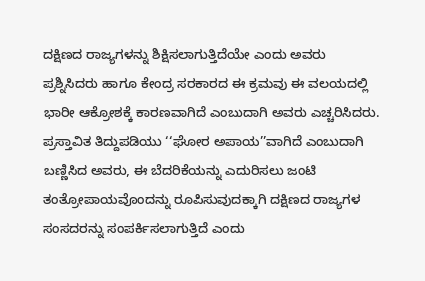ದಕ್ಷಿಣದ ರಾಜ್ಯಗಳನ್ನು ಶಿಕ್ಷಿಸಲಾಗುತ್ತಿದೆಯೇ ಎಂದು ಅವರು ಪ್ರಶ್ನಿಸಿದರು ಹಾಗೂ ಕೇಂದ್ರ ಸರಕಾರದ ಈ ಕ್ರಮವು ಈ ವಲಯದಲ್ಲಿ ಭಾರೀ ಆಕ್ರೋಶಕ್ಕೆ ಕಾರಣವಾಗಿದೆ ಎಂಬುದಾಗಿ ಅವರು ಎಚ್ಚರಿಸಿದರು.
ಪ್ರಸ್ತಾವಿತ ತಿದ್ದುಪಡಿಯು ‘‘ಘೋರ ಅಪಾಯ’’ವಾಗಿದೆ ಎಂಬುದಾಗಿ ಬಣ್ಣಿಸಿದ ಅವರು, ಈ ಬೆದರಿಕೆಯನ್ನು ಎದುರಿಸಲು ಜಂಟಿ ತಂತ್ರೋಪಾಯವೊಂದನ್ನು ರೂಪಿಸುವುದಕ್ಕಾಗಿ ದಕ್ಷಿಣದ ರಾಜ್ಯಗಳ ಸಂಸದರನ್ನು ಸಂಪರ್ಕಿಸಲಾಗುತ್ತಿದೆ ಎಂದು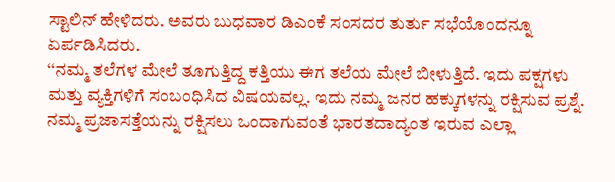ಸ್ಟಾಲಿನ್ ಹೇಳಿದರು. ಅವರು ಬುಧವಾರ ಡಿಎಂಕೆ ಸಂಸದರ ತುರ್ತು ಸಭೆಯೊಂದನ್ನೂ ಏರ್ಪಡಿಸಿದರು.
‘‘ನಮ್ಮ ತಲೆಗಳ ಮೇಲೆ ತೂಗುತ್ತಿದ್ದ ಕತ್ತಿಯು ಈಗ ತಲೆಯ ಮೇಲೆ ಬೀಳುತ್ತಿದೆ. ಇದು ಪಕ್ಷಗಳು ಮತ್ತು ವ್ಯಕ್ತಿಗಳಿಗೆ ಸಂಬಂಧಿಸಿದ ವಿಷಯವಲ್ಲ. ಇದು ನಮ್ಮ ಜನರ ಹಕ್ಕುಗಳನ್ನು ರಕ್ಷಿಸುವ ಪ್ರಶ್ನೆ. ನಮ್ಮ ಪ್ರಜಾಸತ್ತೆಯನ್ನು ರಕ್ಷಿಸಲು ಒಂದಾಗುವಂತೆ ಭಾರತದಾದ್ಯಂತ ಇರುವ ಎಲ್ಲಾ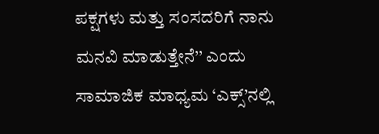ಪಕ್ಷಗಳು ಮತ್ತು ಸಂಸದರಿಗೆ ನಾನು ಮನವಿ ಮಾಡುತ್ತೇನೆ’’ ಎಂದು ಸಾಮಾಜಿಕ ಮಾಧ್ಯಮ ‘ಎಕ್ಸ್’ನಲ್ಲಿ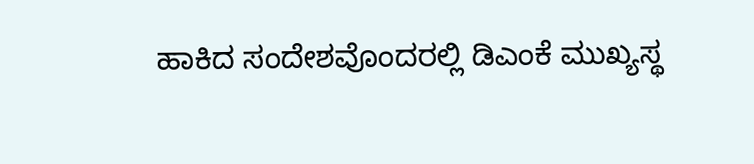ಹಾಕಿದ ಸಂದೇಶವೊಂದರಲ್ಲಿ ಡಿಎಂಕೆ ಮುಖ್ಯಸ್ಥ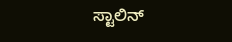ಸ್ಟಾಲಿನ್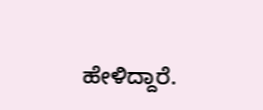ಹೇಳಿದ್ದಾರೆ.